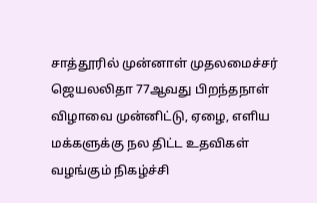சாத்தூரில் முன்னாள் முதலமைச்சர் ஜெயலலிதா 77ஆவது பிறந்தநாள் விழாவை முன்னிட்டு, ஏழை, எளிய மக்களுக்கு நல திட்ட உதவிகள் வழங்கும் நிகழ்ச்சி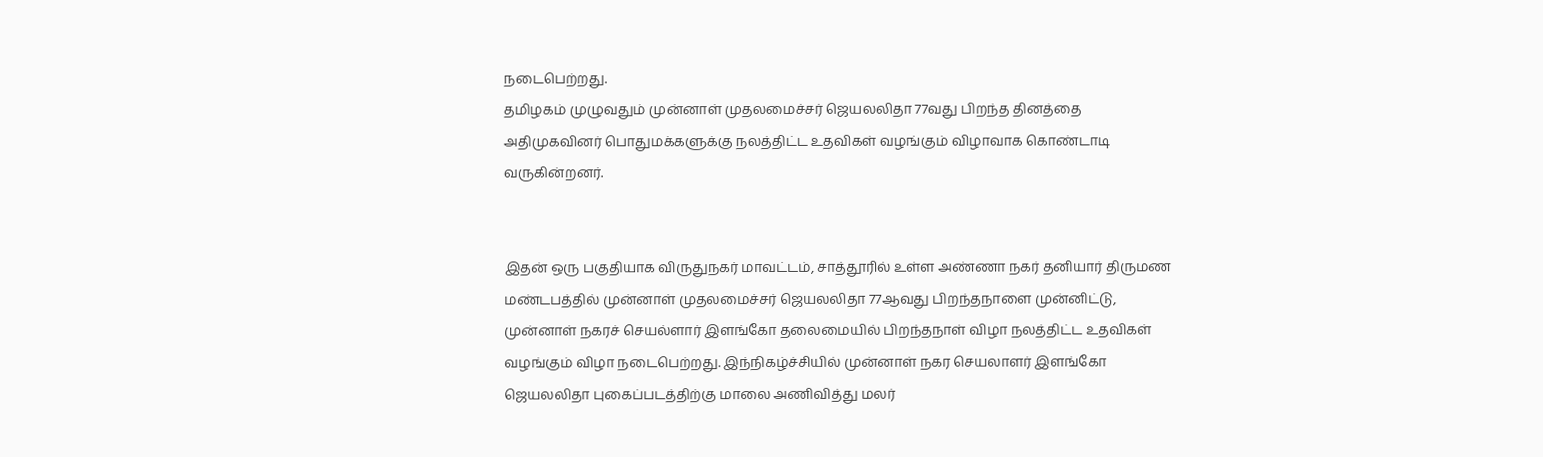நடைபெற்றது.
தமிழகம் முழுவதும் முன்னாள் முதலமைச்சர் ஜெயலலிதா 77வது பிறந்த தினத்தை அதிமுகவினர் பொதுமக்களுக்கு நலத்திட்ட உதவிகள் வழங்கும் விழாவாக கொண்டாடி வருகின்றனர்.


இதன் ஒரு பகுதியாக விருதுநகர் மாவட்டம், சாத்தூரில் உள்ள அண்ணா நகர் தனியார் திருமண மண்டபத்தில் முன்னாள் முதலமைச்சர் ஜெயலலிதா 77ஆவது பிறந்தநாளை முன்னிட்டு, முன்னாள் நகரச் செயல்ளார் இளங்கோ தலைமையில் பிறந்தநாள் விழா நலத்திட்ட உதவிகள் வழங்கும் விழா நடைபெற்றது. இந்நிகழ்ச்சியில் முன்னாள் நகர செயலாளர் இளங்கோ ஜெயலலிதா புகைப்படத்திற்கு மாலை அணிவித்து மலர்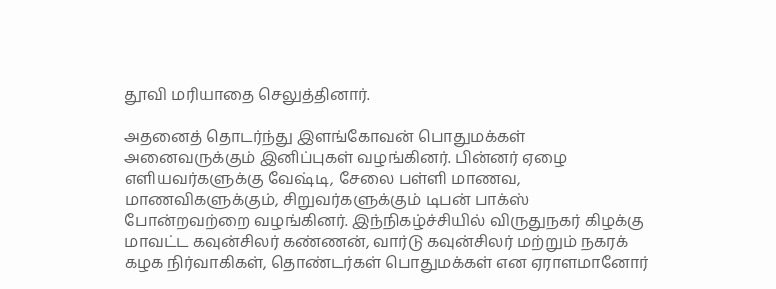தூவி மரியாதை செலுத்தினார்.

அதனைத் தொடர்ந்து இளங்கோவன் பொதுமக்கள் அனைவருக்கும் இனிப்புகள் வழங்கினர். பின்னர் ஏழை எளியவர்களுக்கு வேஷ்டி, சேலை பள்ளி மாணவ, மாணவிகளுக்கும், சிறுவர்களுக்கும் டிபன் பாக்ஸ் போன்றவற்றை வழங்கினர். இந்நிகழ்ச்சியில் விருதுநகர் கிழக்கு மாவட்ட கவுன்சிலர் கண்ணன், வார்டு கவுன்சிலர் மற்றும் நகரக் கழக நிர்வாகிகள், தொண்டர்கள் பொதுமக்கள் என ஏராளமானோர்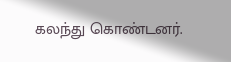கலந்து கொண்டனர்.